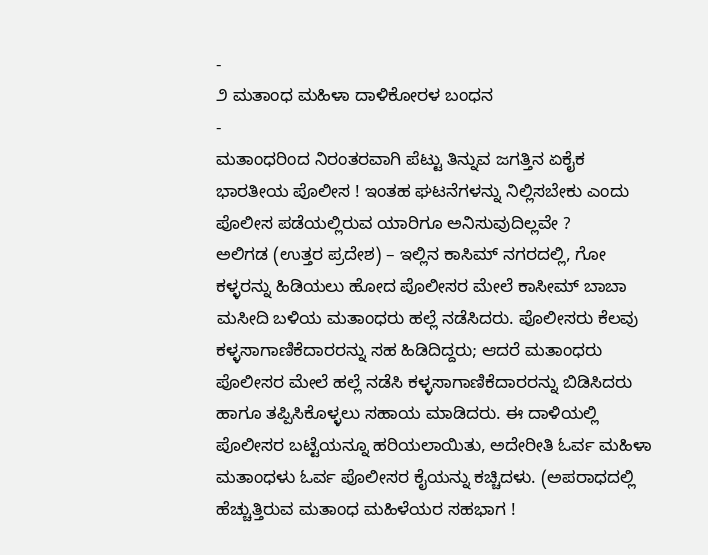-
೨ ಮತಾಂಧ ಮಹಿಳಾ ದಾಳಿಕೋರಳ ಬಂಧನ
-
ಮತಾಂಧರಿಂದ ನಿರಂತರವಾಗಿ ಪೆಟ್ಟು ತಿನ್ನುವ ಜಗತ್ತಿನ ಏಕೈಕ ಭಾರತೀಯ ಪೊಲೀಸ ! ಇಂತಹ ಘಟನೆಗಳನ್ನು ನಿಲ್ಲಿಸಬೇಕು ಎಂದು ಪೊಲೀಸ ಪಡೆಯಲ್ಲಿರುವ ಯಾರಿಗೂ ಅನಿಸುವುದಿಲ್ಲವೇ ?
ಅಲಿಗಡ (ಉತ್ತರ ಪ್ರದೇಶ) – ಇಲ್ಲಿನ ಕಾಸಿಮ್ ನಗರದಲ್ಲಿ, ಗೋ ಕಳ್ಳರನ್ನು ಹಿಡಿಯಲು ಹೋದ ಪೊಲೀಸರ ಮೇಲೆ ಕಾಸೀಮ್ ಬಾಬಾ ಮಸೀದಿ ಬಳಿಯ ಮತಾಂಧರು ಹಲ್ಲೆ ನಡೆಸಿದರು. ಪೊಲೀಸರು ಕೆಲವು ಕಳ್ಳಸಾಗಾಣಿಕೆದಾರರನ್ನು ಸಹ ಹಿಡಿದಿದ್ದರು; ಆದರೆ ಮತಾಂಧರು ಪೊಲೀಸರ ಮೇಲೆ ಹಲ್ಲೆ ನಡೆಸಿ ಕಳ್ಳಸಾಗಾಣಿಕೆದಾರರನ್ನು ಬಿಡಿಸಿದರು ಹಾಗೂ ತಪ್ಪಿಸಿಕೊಳ್ಳಲು ಸಹಾಯ ಮಾಡಿದರು. ಈ ದಾಳಿಯಲ್ಲಿ ಪೊಲೀಸರ ಬಟ್ಟೆಯನ್ನೂ ಹರಿಯಲಾಯಿತು, ಅದೇರೀತಿ ಓರ್ವ ಮಹಿಳಾ ಮತಾಂಧಳು ಓರ್ವ ಪೊಲೀಸರ ಕೈಯನ್ನು ಕಚ್ಚಿದಳು. (ಅಪರಾಧದಲ್ಲಿ ಹೆಚ್ಚುತ್ತಿರುವ ಮತಾಂಧ ಮಹಿಳೆಯರ ಸಹಭಾಗ !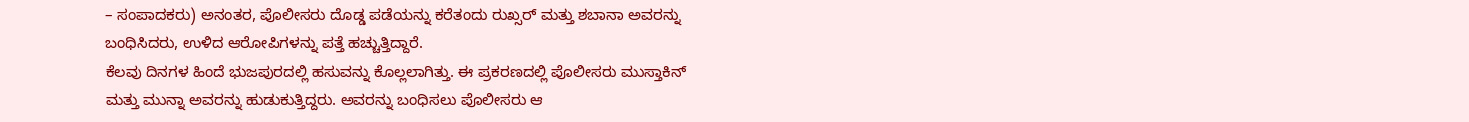– ಸಂಪಾದಕರು) ಅನಂತರ, ಪೊಲೀಸರು ದೊಡ್ಡ ಪಡೆಯನ್ನು ಕರೆತಂದು ರುಖ್ಸರ್ ಮತ್ತು ಶಬಾನಾ ಅವರನ್ನು ಬಂಧಿಸಿದರು, ಉಳಿದ ಆರೋಪಿಗಳನ್ನು ಪತ್ತೆ ಹಚ್ಚುತ್ತಿದ್ದಾರೆ.
ಕೆಲವು ದಿನಗಳ ಹಿಂದೆ ಭುಜಪುರದಲ್ಲಿ ಹಸುವನ್ನು ಕೊಲ್ಲಲಾಗಿತ್ತು. ಈ ಪ್ರಕರಣದಲ್ಲಿ ಪೊಲೀಸರು ಮುಸ್ತಾಕಿನ್ ಮತ್ತು ಮುನ್ನಾ ಅವರನ್ನು ಹುಡುಕುತ್ತಿದ್ದರು. ಅವರನ್ನು ಬಂಧಿಸಲು ಪೊಲೀಸರು ಆ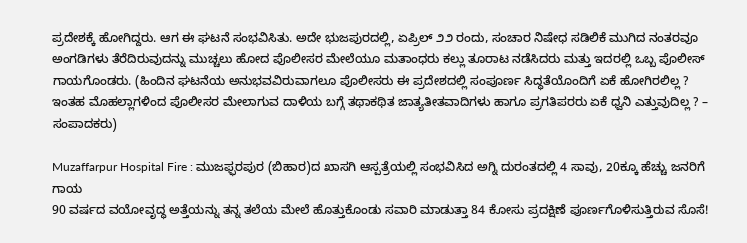ಪ್ರದೇಶಕ್ಕೆ ಹೋಗಿದ್ದರು. ಆಗ ಈ ಘಟನೆ ಸಂಭವಿಸಿತು. ಅದೇ ಭುಜಪುರದಲ್ಲಿ, ಏಪ್ರಿಲ್ ೨೨ ರಂದು, ಸಂಚಾರ ನಿಷೇಧ ಸಡಿಲಿಕೆ ಮುಗಿದ ನಂತರವೂ ಅಂಗಡಿಗಳು ತೆರೆದಿರುವುದನ್ನು ಮುಚ್ಚಲು ಹೋದ ಪೊಲೀಸರ ಮೇಲೆಯೂ ಮತಾಂಧರು ಕಲ್ಲು ತೂರಾಟ ನಡೆಸಿದರು ಮತ್ತು ಇದರಲ್ಲಿ ಒಬ್ಬ ಪೊಲೀಸ್ ಗಾಯಗೊಂಡರು. (ಹಿಂದಿನ ಘಟನೆಯ ಅನುಭವವಿರುವಾಗಲೂ ಪೊಲೀಸರು ಈ ಪ್ರದೇಶದಲ್ಲಿ ಸಂಪೂರ್ಣ ಸಿದ್ಧತೆಯೊಂದಿಗೆ ಏಕೆ ಹೋಗಿರಲಿಲ್ಲ ? ಇಂತಹ ಮೊಹಲ್ಲಾಗಳಿಂದ ಪೊಲೀಸರ ಮೇಲಾಗುವ ದಾಳಿಯ ಬಗ್ಗೆ ತಥಾಕಥಿತ ಜಾತ್ಯತೀತವಾದಿಗಳು ಹಾಗೂ ಪ್ರಗತಿಪರರು ಏಕೆ ಧ್ವನಿ ಎತ್ತುವುದಿಲ್ಲ ? – ಸಂಪಾದಕರು)

Muzaffarpur Hospital Fire : ಮುಜಫ್ಫರಪುರ (ಬಿಹಾರ)ದ ಖಾಸಗಿ ಆಸ್ಪತ್ರೆಯಲ್ಲಿ ಸಂಭವಿಸಿದ ಅಗ್ನಿ ದುರಂತದಲ್ಲಿ 4 ಸಾವು, 20ಕ್ಕೂ ಹೆಚ್ಚು ಜನರಿಗೆ ಗಾಯ
90 ವರ್ಷದ ವಯೋವೃದ್ಧ ಅತ್ತೆಯನ್ನು ತನ್ನ ತಲೆಯ ಮೇಲೆ ಹೊತ್ತುಕೊಂಡು ಸವಾರಿ ಮಾಡುತ್ತಾ 84 ಕೋಸು ಪ್ರದಕ್ಷಿಣೆ ಪೂರ್ಣಗೊಳಿಸುತ್ತಿರುವ ಸೊಸೆ!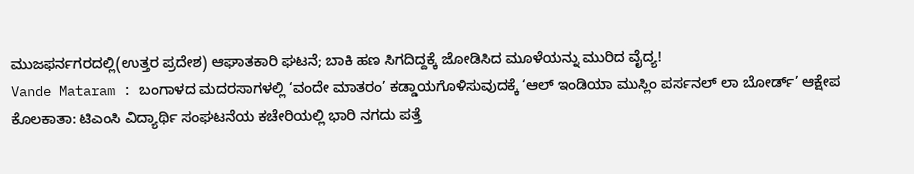ಮುಜಫರ್ನಗರದಲ್ಲಿ(ಉತ್ತರ ಪ್ರದೇಶ) ಆಘಾತಕಾರಿ ಘಟನೆ; ಬಾಕಿ ಹಣ ಸಿಗದಿದ್ದಕ್ಕೆ ಜೋಡಿಸಿದ ಮೂಳೆಯನ್ನು ಮುರಿದ ವೈದ್ಯ!
Vande Mataram : ಬಂಗಾಳದ ಮದರಸಾಗಳಲ್ಲಿ ‘ವಂದೇ ಮಾತರಂ’ ಕಡ್ಡಾಯಗೊಳಿಸುವುದಕ್ಕೆ ‘ಆಲ್ ಇಂಡಿಯಾ ಮುಸ್ಲಿಂ ಪರ್ಸನಲ್ ಲಾ ಬೋರ್ಡ್’ ಆಕ್ಷೇಪ
ಕೊಲಕಾತಾ: ಟಿಎಂಸಿ ವಿದ್ಯಾರ್ಥಿ ಸಂಘಟನೆಯ ಕಚೇರಿಯಲ್ಲಿ ಭಾರಿ ನಗದು ಪತ್ತೆ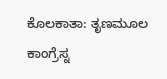ಕೊಲಕಾತಾ: ತೃಣಮೂಲ ಕಾಂಗ್ರೆಸ್ನ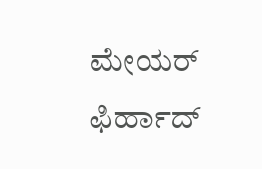ಮೇಯರ್ ಫಿರ್ಹಾದ್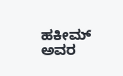ಹಕೀಮ್ ಅವರ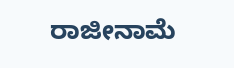ರಾಜೀನಾಮೆ